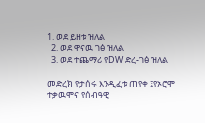1. ወደ ይዘቱ ዝለል
  2. ወደ ዋናዉ ገፅ ዝለል
  3. ወደ ተጨማሪ የDW ድረ-ገፅ ዝለል

መድረክ የታሰሩ እንዲፈቱ ጠየቀ ፤የኦሮሞ ተቃዉሞና የሰብዓዊ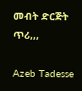መብት ድርጅት ጥሪ,,,

Azeb Tadesse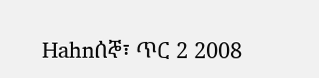Hahnሰኞ፣ ጥር 2 2008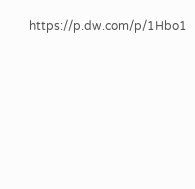https://p.dw.com/p/1Hbo1